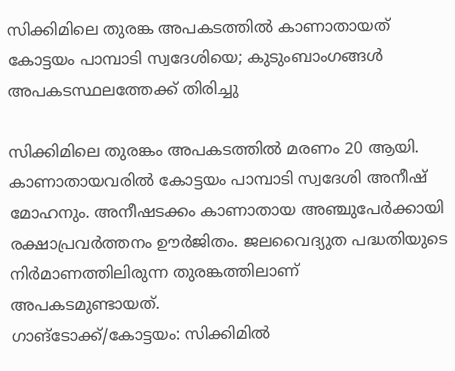സിക്കിമിലെ തുരങ്ക അപകടത്തില്‍ കാണാതായത് കോട്ടയം പാമ്പാടി സ്വദേശിയെ; കുടുംബാംഗങ്ങള്‍ അപകടസ്ഥലത്തേക്ക് തിരിച്ചു

സിക്കിമിലെ തുരങ്കം അപകടത്തില്‍ മരണം 20 ആയി. കാണാതായവരില്‍ കോട്ടയം പാമ്പാടി സ്വദേശി അനീഷ് മോഹനും. അനീഷടക്കം കാണാതായ അഞ്ചുപേര്‍ക്കായി രക്ഷാപ്രവര്‍ത്തനം ഊര്‍ജിതം. ജലവൈദ്യുത പദ്ധതിയുടെ നിര്‍മാണത്തിലിരുന്ന തുരങ്കത്തിലാണ് അപകടമുണ്ടായത്.
ഗാങ്‌ടോക്ക്/കോട്ടയം: സിക്കിമില്‍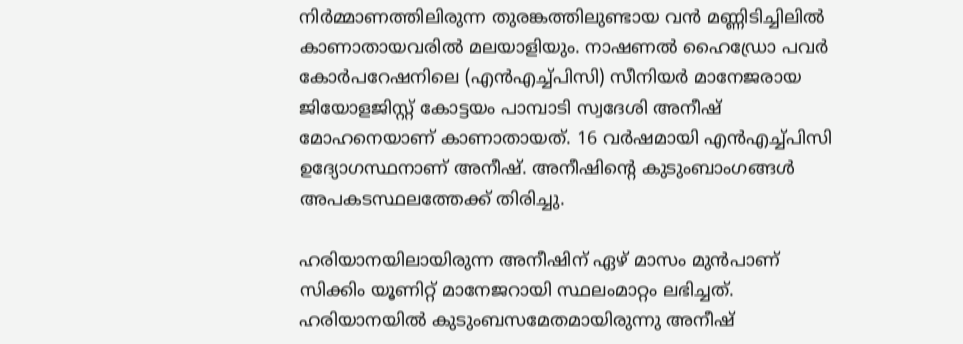നിര്‍മ്മാണത്തിലിരുന്ന തുരങ്കത്തിലുണ്ടായ വന്‍ മണ്ണിടിച്ചിലില്‍ കാണാതായവരില്‍ മലയാളിയും. നാഷണല്‍ ഹൈഡ്രോ പവര്‍ കോര്‍പറേഷനിലെ (എന്‍എച്ച്പിസി) സീനിയര്‍ മാനേജരായ ജിയോളജിസ്റ്റ് കോട്ടയം പാമ്പാടി സ്വദേശി അനീഷ് മോഹനെയാണ് കാണാതായത്. 16 വര്‍ഷമായി എന്‍എച്ച്പിസി ഉദ്യോഗസ്ഥനാണ് അനീഷ്. അനീഷിന്റെ കുടുംബാംഗങ്ങള്‍ അപകടസ്ഥലത്തേക്ക് തിരിച്ചു.

ഹരിയാനയിലായിരുന്ന അനീഷിന് ഏഴ് മാസം മുന്‍പാണ് സിക്കിം യൂണിറ്റ് മാനേജറായി സ്ഥലംമാറ്റം ലഭിച്ചത്. ഹരിയാനയില്‍ കുടുംബസമേതമായിരുന്നു അനീഷ്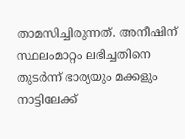താമസിച്ചിരുന്നത്. അനീഷിന് സ്ഥലംമാറ്റം ലഭിച്ചതിനെ തുടര്‍ന്ന് ഭാര്യയും മക്കളും നാട്ടിലേക്ക്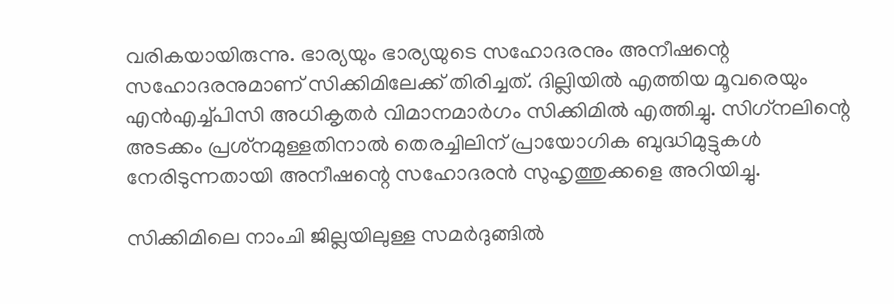വരികയായിരുന്നു. ഭാര്യയും ഭാര്യയുടെ സഹോദരനും അനീഷന്റെ സഹോദരനുമാണ് സിക്കിമിലേക്ക് തിരിച്ചത്. ദില്ലിയില്‍ എത്തിയ മൂവരെയും എന്‍എച്ച്പിസി അധികൃതര്‍ വിമാനമാര്‍ഗം സിക്കിമില്‍ എത്തിച്ചു. സിഗ്‌നലിന്റെ അടക്കം പ്രശ്‌നമുള്ളതിനാല്‍ തെരച്ചിലിന് പ്രായോഗിക ബുദ്ധിമുട്ടുകള്‍ നേരിടുന്നതായി അനീഷന്റെ സഹോദരന്‍ സുഹൃത്തുക്കളെ അറിയിച്ചു.

സിക്കിമിലെ നാംചി ജില്ലയിലുള്ള സമര്‍ദുങ്ങില്‍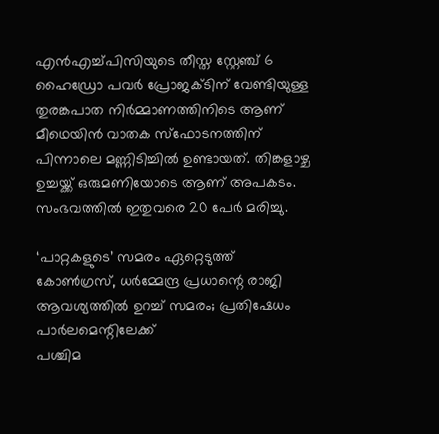എന്‍എച്ച്പിസിയുടെ തീസ്ത സ്റ്റേഞ്ച് 6 ഹൈഡ്രോ പവര്‍ പ്രോജക്ടിന് വേണ്ടിയുള്ള തുരങ്കപാത നിര്‍മ്മാണത്തിനിടെ ആണ് മീഥെയിന്‍ വാതക സ്‌ഫോടനത്തിന് പിന്നാലെ മണ്ണിടിച്ചില്‍ ഉണ്ടായത്. തിങ്കളാഴ്ച ഉച്ചയ്ക്ക് ഒരുമണിയോടെ ആണ് അപകടം. സംഭവത്തില്‍ ഇതുവരെ 20 പേര്‍ മരിച്ചു.

‘പാറ്റകളുടെ’ സമരം ഏറ്റെടുത്ത് കോണ്‍ഗ്രസ്, ധര്‍മ്മേന്ദ്ര പ്രധാന്റെ രാജി ആവശ്യത്തില്‍ ഉറച്ച് സമരം; പ്രതിഷേധം പാര്‍ലമെന്റിലേക്ക്
പശ്ചിമ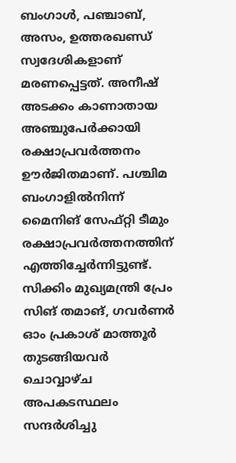ബംഗാള്‍, പഞ്ചാബ്, അസം, ഉത്തരഖണ്ഡ് സ്വദേശികളാണ് മരണപ്പെട്ടത്. അനീഷ് അടക്കം കാണാതായ അഞ്ചുപേര്‍ക്കായി രക്ഷാപ്രവര്‍ത്തനം ഊര്‍ജിതമാണ്. പശ്ചിമ ബംഗാളില്‍നിന്ന് മൈനിങ് സേഫ്റ്റി ടീമും രക്ഷാപ്രവര്‍ത്തനത്തിന് എത്തിച്ചേര്‍ന്നിട്ടുണ്ട്. സിക്കിം മുഖ്യമന്ത്രി പ്രേം സിങ് തമാങ്, ഗവര്‍ണര്‍ ഓം പ്രകാശ് മാത്തൂര്‍ തുടങ്ങിയവര്‍ ചൊവ്വാഴ്ച അപകടസ്ഥലം സന്ദര്‍ശിച്ചു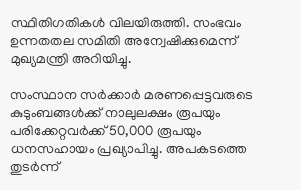സ്ഥിതിഗതികള്‍ വിലയിരുത്തി. സംഭവം ഉന്നതതല സമിതി അന്വേഷിക്കുമെന്ന് മുഖ്യമന്ത്രി അറിയിച്ചു.

സംസ്ഥാന സര്‍ക്കാര്‍ മരണപ്പെട്ടവരുടെ കുടുംബങ്ങള്‍ക്ക് നാലുലക്ഷം രൂപയും പരിക്കേറ്റവര്‍ക്ക് 50,000 രൂപയും ധനസഹായം പ്രഖ്യാപിച്ചു. അപകടത്തെ തുടര്‍ന്ന്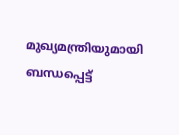മുഖ്യമന്ത്രിയുമായി ബന്ധപ്പെട്ട്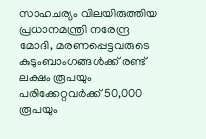സാഹചര്യം വിലയിരുത്തിയ പ്രധാനമന്ത്രി നരേന്ദ്ര മോദി, മരണപ്പെട്ടവരുടെ കുടുംബാംഗങ്ങള്‍ക്ക് രണ്ട് ലക്ഷം രൂപയും പരിക്കേറ്റവര്‍ക്ക് 50,000 രൂപയും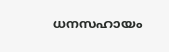ധനസഹായം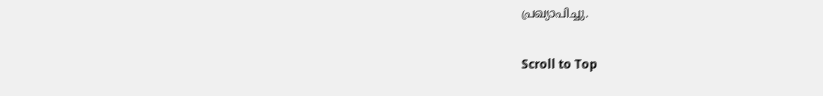പ്രഖ്യാപിച്ചു.

Scroll to Top